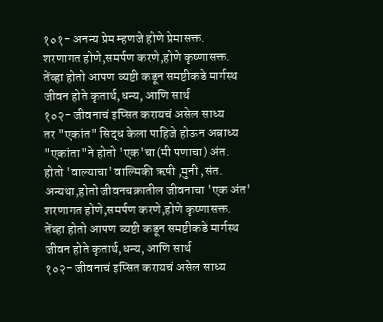१०१- अनन्य प्रेम म्हणजे होणे प्रेमासक्त.
शरणागत होणे,समर्पण करणे,होणे कृष्णासक्त.
तेंव्हा होतो आपण व्यष्टी कडून समष्टीकडे मार्गस्थ
जीवन होते कृतार्थ,धन्य, आणि सार्थ
१०२- जीवनाचं इप्सित करायचं असेल साध्य
तर "एकांत" सिद्ध केला पाहिजे होऊन अबाध्य
"एकांता"ने होतो 'एक'चा(मी पणाचा) अंत.
होतो 'वाल्याचा' वाल्मिकी ऋषी ,मुनी ,संत.
अन्यथा,होतो जीवनचक्रातील जीवनाचा 'एक अंत'
शरणागत होणे,समर्पण करणे,होणे कृष्णासक्त.
तेंव्हा होतो आपण व्यष्टी कडून समष्टीकडे मार्गस्थ
जीवन होते कृतार्थ,धन्य, आणि सार्थ
१०२- जीवनाचं इप्सित करायचं असेल साध्य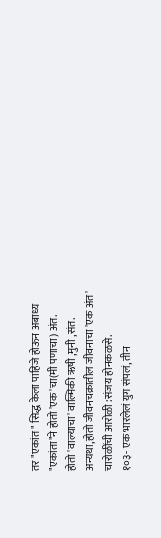तर "एकांत" सिद्ध केला पाहिजे होऊन अबाध्य
"एकांता"ने होतो 'एक'चा(मी पणाचा) अंत.
होतो 'वाल्याचा' वाल्मिकी ऋषी ,मुनी ,संत.
अन्यथा,होतो जीवनचक्रातील जीवनाचा 'एक अंत'
चारोळींची आरोळी :संजय होनकळसे.
१०३- एक भारलेलं युग संपलं, तीन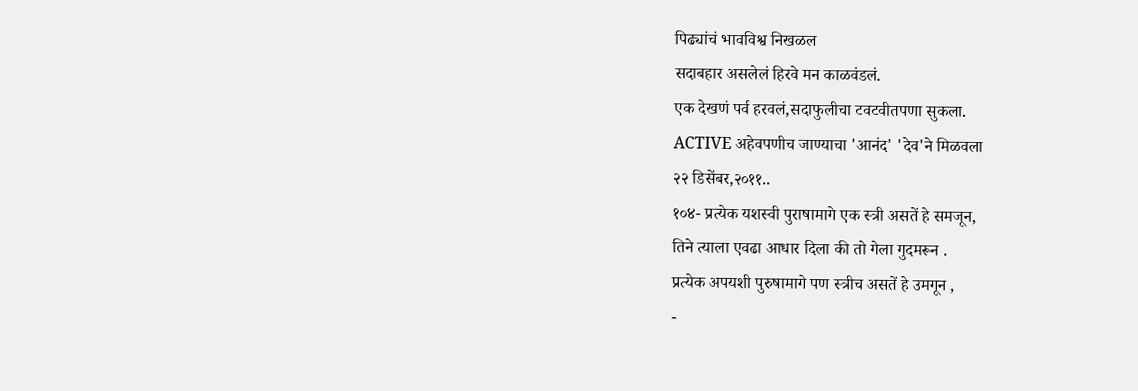पिढ्यांचं भावविश्व निखळल
सदाबहार असलेलं हिरवे मन काळवंडलं.
एक देखणं पर्व हरवलं,सदाफुलीचा टवटवीतपणा सुकला.
ACTIVE अहेवपणीच जाण्याचा 'आनंद' 'देव'ने मिळवला
२२ डिसेंबर,२०११..
१०४- प्रत्येक यशस्वी पुराषामागे एक स्त्री असतें हे समजून,
तिने त्याला एवढा आधार दिला की तो गेला गुदमरून .
प्रत्येक अपयशी पुरुषामागे पण स्त्रीच असतें हे उमगून ,
-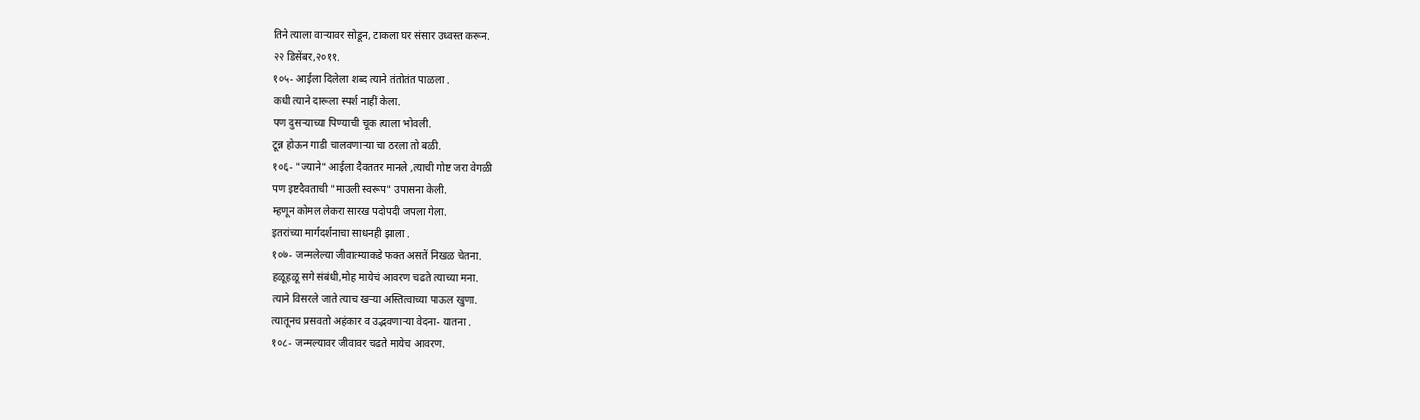तिने त्याला वाऱ्यावर सोडून, टाकला घर संसार उध्वस्त करून.
२२ डिसेंबर,२०११.
१०५- आईला दिलेला शब्द त्याने तंतोतंत पाळला .
कधी त्याने दारूला स्पर्श नाहीं केला.
पण दुसऱ्याच्या पिण्याची चूक त्याला भोवली.
टून्न होऊन गाडी चालवणाऱ्या चा ठरला तो बळी.
१०६- "ज्याने" आईला दैवततर मानले ,त्याची गोष्ट जरा वेगळी
पण इष्टदैवताची "माउली स्वरूप" उपासना केली.
म्हणून कोमल लेकरा सारख पदोपदी जपला गेला.
इतरांच्या मार्गदर्शनाचा साधनही झाला .
१०७- जन्मलेल्या जीवात्म्याकडे फक्त असतें निखळ चेतना.
हळूहळू सगे संबंधी,मोह मायेचं आवरण चढते त्याच्या मना.
त्याने विसरले जाते त्याच खऱ्या अस्तित्वाच्या पाऊल खुणा.
त्यातूनच प्रसवतो अहंकार व उद्भवणाऱ्या वेदना- यातना .
१०८- जन्मल्यावर जीवावर चढते मायेच आवरण.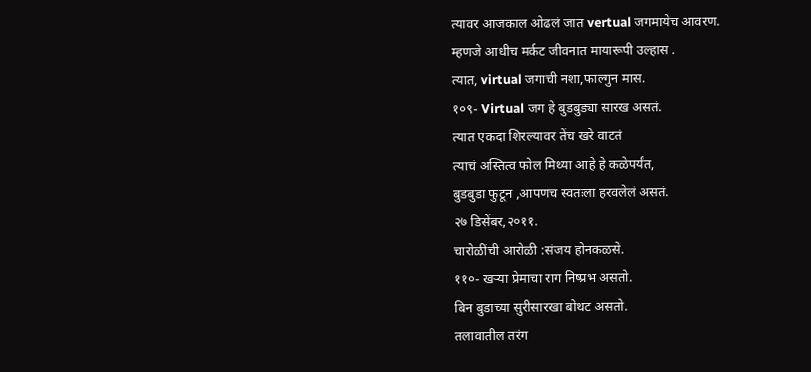त्यावर आजकाल ओढलं जात vertual जगमायेच आवरण.
म्हणजे आधीच मर्कट जीवनात मायारूपी उल्हास .
त्यात, virtual जगाची नशा,फाल्गुन मास.
१०९- Virtual जग हे बुडबुड्या सारख असतं.
त्यात एकदा शिरल्यावर तेंच खरे वाटतं
त्याचं अस्तित्व फोल मिथ्या आहे हे कळेपर्यंत,
बुडबुडा फुटून ,आपणच स्वतःला हरवलेलं असतं.
२७ डिसेंबर,२०११.
चारोळींची आरोळी :संजय होनकळसे.
११०- खऱ्या प्रेमाचा राग निष्प्रभ असतो.
बिन बुडाच्या सुरीसारखा बोथट असतो.
तलावातील तरंग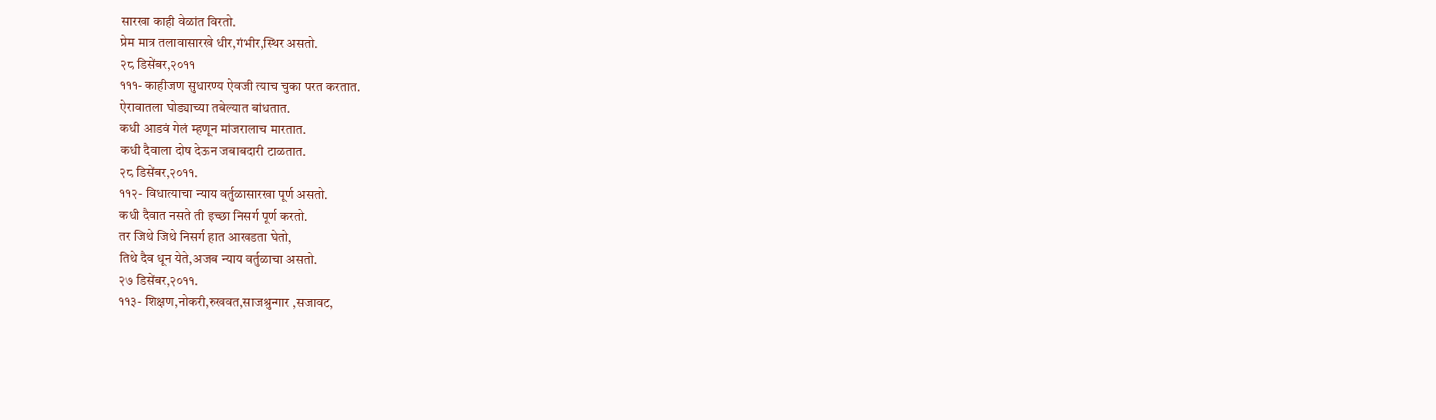सारखा काही वेळांत विरतो.
प्रेम मात्र तलावासारखे धीर,गंभीर,स्थिर असतो.
२८ डिसेंबर,२०११
१११- काहीजण सुधारण्य ऐवजी त्याच चुका परत करतात.
ऐरावातला घोड्याच्या तबेल्यात बांधतात.
कधी आडवं गेलं म्हणून मांजरालाच मारतात.
कधी दैवाला दोष देऊन जबाबदारी टाळतात.
२८ डिसेंबर,२०११.
११२- विधात्याचा न्याय वर्तुळासारखा पूर्ण असतो.
कधी दैवात नसते ती इच्छा निसर्ग पूर्ण करतो.
तर जिथे जिथे निसर्ग हात आखडता घेतो,
तिथे दैव धून येते,अजब न्याय वर्तुळाचा असतो.
२७ डिसेंबर,२०११.
११३- शिक्षण,नोकरी,रुखवत,साजश्रुन्गार ,सजावट,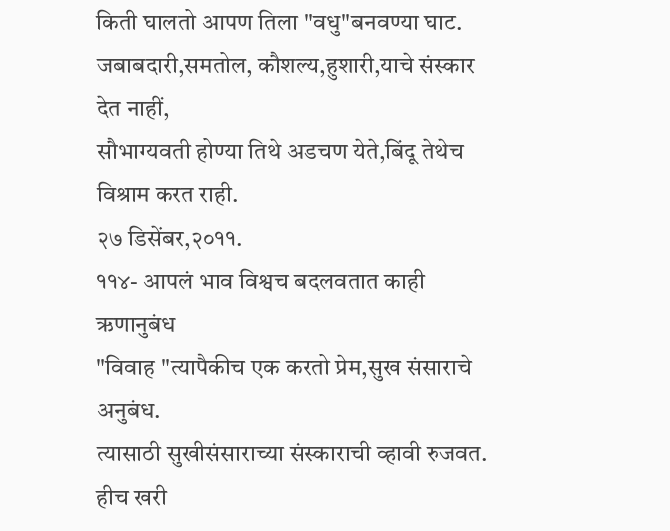किती घालतो आपण तिला "वधु"बनवण्या घाट.
जबाबदारी,समतोल, कौशल्य,हुशारी,याचे संस्कार देत नाहीं,
सौभाग्यवती होण्या तिथे अडचण येते,बिंदू तेथेच विश्राम करत राही.
२७ डिसेंबर,२०११.
११४- आपलं भाव विश्वच बदलवतात काही ऋणानुबंध
"विवाह "त्यापैकीच एक करतो प्रेम,सुख संसाराचे अनुबंध.
त्यासाठी सुखीसंसाराच्या संस्काराची व्हावी रुजवत.
हीच खरी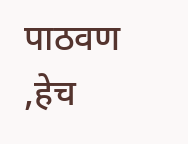पाठवण ,हेच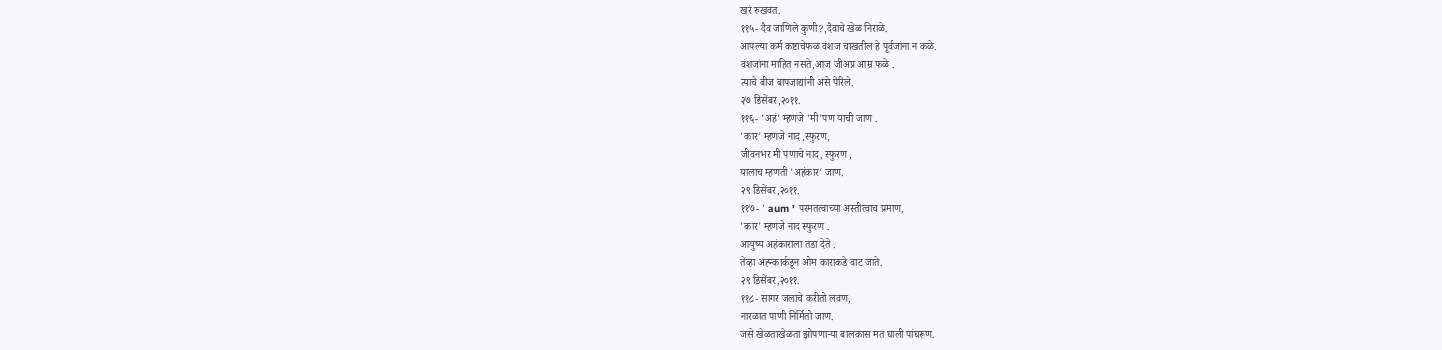खरं रुखवत.
११५- दैव जाणिले कुणी?,दैवाचे खेळ निराळे.
आपल्या कर्म कष्टाचेफळ वंशज चाखतील हे पूर्वजांना न कळे.
वंशजांना माहित नसते,आज जीअप्न आम्र फळे .
त्याचे बीज बापजाद्यांनी असे पेरिले.
२७ डिसेंबर,२०११.
११६- 'अहं' म्हणजे 'मी'पण याची जाण .
'कार' म्हणजे नाद ,स्फुरण,
जीवनभर मी पणाचे नाद, स्फुरण ,
यालाच म्हणती 'अहंकार' जाण.
२९ डिसेंबर,२०११.
११७- ' aum ' परमतत्वाच्या अस्तीत्वाच प्रमाण,
'कार' म्हणजे नाद स्फुरण .
आयुष्य अहंकाराला तडा देते .
तेंव्हा अह्न्कार्कडून ओम काराकडे वाट जाते.
२९ डिसेंबर,२०११.
११८- सागर जलाचे करीतो लवण,
नारळात पाणी निर्मितो जाण.
जसे खेळताखेळता झोपणाऱ्या बालकास मत घाली पांघरूण.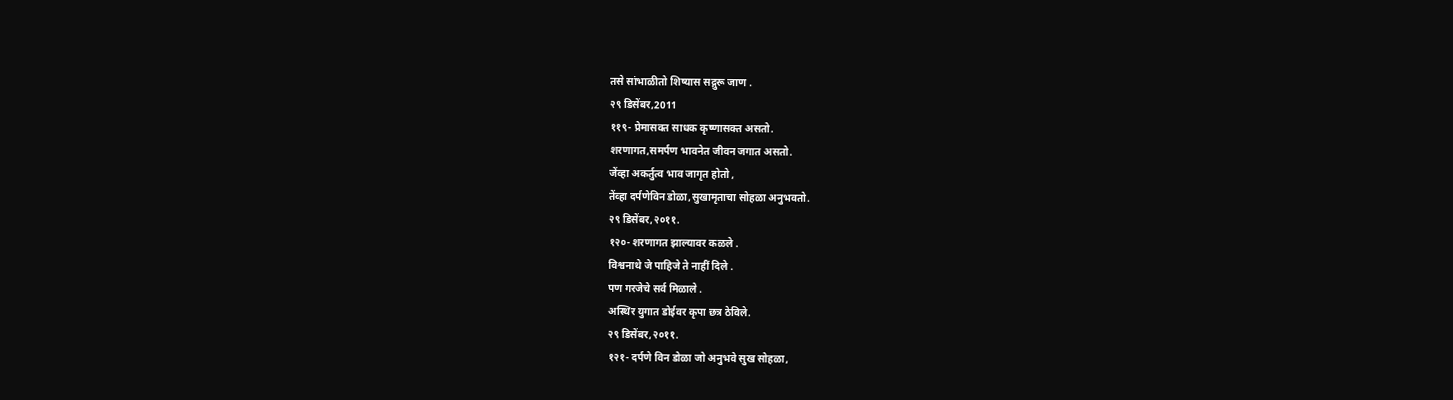तसे सांभाळीतो शिष्यास सद्गुरू जाण .
२९ डिसेंबर,2011
११९- प्रेमासक्त साधक कृष्णासक्त असतो.
शरणागत,समर्पण भावनेत जीवन जगात असतो.
जेंव्हा अकर्तुत्व भाव जागृत होतो ,
तेंव्हा दर्पणेविन डोळा,सुखामृताचा सोहळा अनुभवतो.
२९ डिसेंबर,२०११.
१२०- शरणागत झाल्यावर कळले .
विश्वनाथे जे पाहिजे ते नाहीं दिले .
पण गरजेचे सर्व मिळाले .
अस्थिर युगात डोईवर कृपा छत्र ठेविले.
२९ डिसेंबर,२०११.
१२१- दर्पणे विन डोळा जो अनुभवे सुख सोहळा,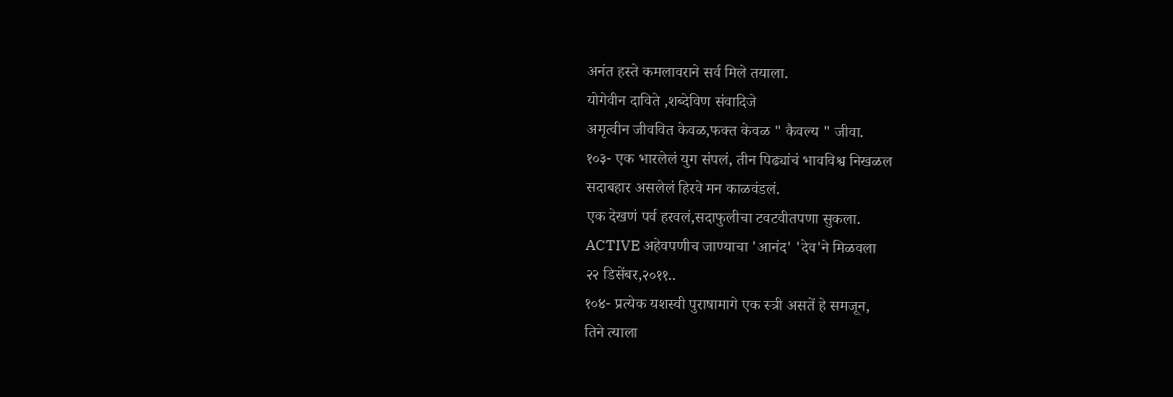अनंत हस्ते कमलावराने सर्व मिले तयाला.
योगेवीन दाविते ,शब्देविण संवादिजे
अमृत्वीन जीववित केवळ,फक्त केवळ " कैवल्य " जीवा.
१०३- एक भारलेलं युग संपलं, तीन पिढ्यांचं भावविश्व निखळल
सदाबहार असलेलं हिरवे मन काळवंडलं.
एक देखणं पर्व हरवलं,सदाफुलीचा टवटवीतपणा सुकला.
ACTIVE अहेवपणीच जाण्याचा 'आनंद' 'देव'ने मिळवला
२२ डिसेंबर,२०११..
१०४- प्रत्येक यशस्वी पुराषामागे एक स्त्री असतें हे समजून,
तिने त्याला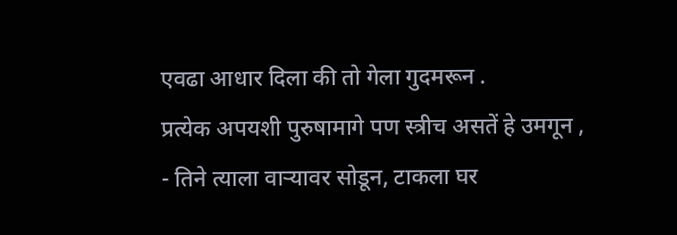एवढा आधार दिला की तो गेला गुदमरून .
प्रत्येक अपयशी पुरुषामागे पण स्त्रीच असतें हे उमगून ,
- तिने त्याला वाऱ्यावर सोडून, टाकला घर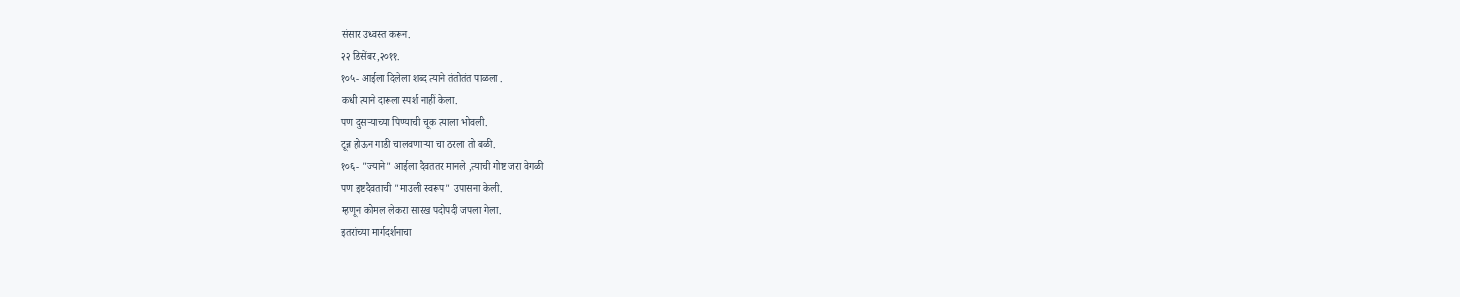संसार उध्वस्त करून.
२२ डिसेंबर,२०११.
१०५- आईला दिलेला शब्द त्याने तंतोतंत पाळला .
कधी त्याने दारूला स्पर्श नाहीं केला.
पण दुसऱ्याच्या पिण्याची चूक त्याला भोवली.
टून्न होऊन गाडी चालवणाऱ्या चा ठरला तो बळी.
१०६- "ज्याने" आईला दैवततर मानले ,त्याची गोष्ट जरा वेगळी
पण इष्टदैवताची "माउली स्वरूप" उपासना केली.
म्हणून कोमल लेकरा सारख पदोपदी जपला गेला.
इतरांच्या मार्गदर्शनाचा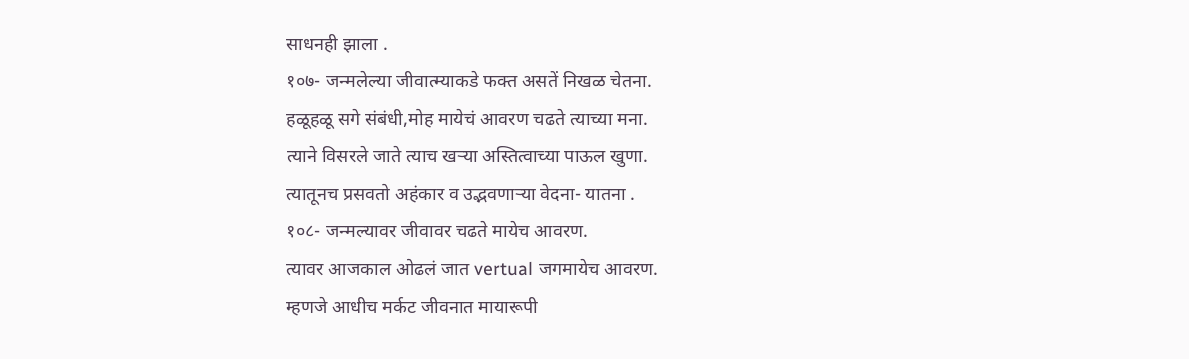साधनही झाला .
१०७- जन्मलेल्या जीवात्म्याकडे फक्त असतें निखळ चेतना.
हळूहळू सगे संबंधी,मोह मायेचं आवरण चढते त्याच्या मना.
त्याने विसरले जाते त्याच खऱ्या अस्तित्वाच्या पाऊल खुणा.
त्यातूनच प्रसवतो अहंकार व उद्भवणाऱ्या वेदना- यातना .
१०८- जन्मल्यावर जीवावर चढते मायेच आवरण.
त्यावर आजकाल ओढलं जात vertual जगमायेच आवरण.
म्हणजे आधीच मर्कट जीवनात मायारूपी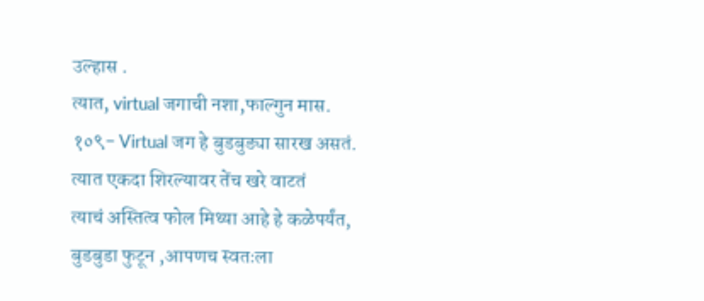उल्हास .
त्यात, virtual जगाची नशा,फाल्गुन मास.
१०९- Virtual जग हे बुडबुड्या सारख असतं.
त्यात एकदा शिरल्यावर तेंच खरे वाटतं
त्याचं अस्तित्व फोल मिथ्या आहे हे कळेपर्यंत,
बुडबुडा फुटून ,आपणच स्वतःला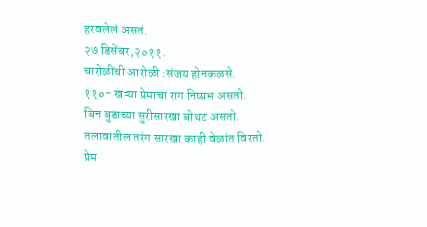हरवलेलं असतं.
२७ डिसेंबर,२०११.
चारोळींची आरोळी :संजय होनकळसे.
११०- खऱ्या प्रेमाचा राग निष्प्रभ असतो.
बिन बुडाच्या सुरीसारखा बोथट असतो.
तलावातील तरंग सारखा काही वेळांत विरतो.
प्रेम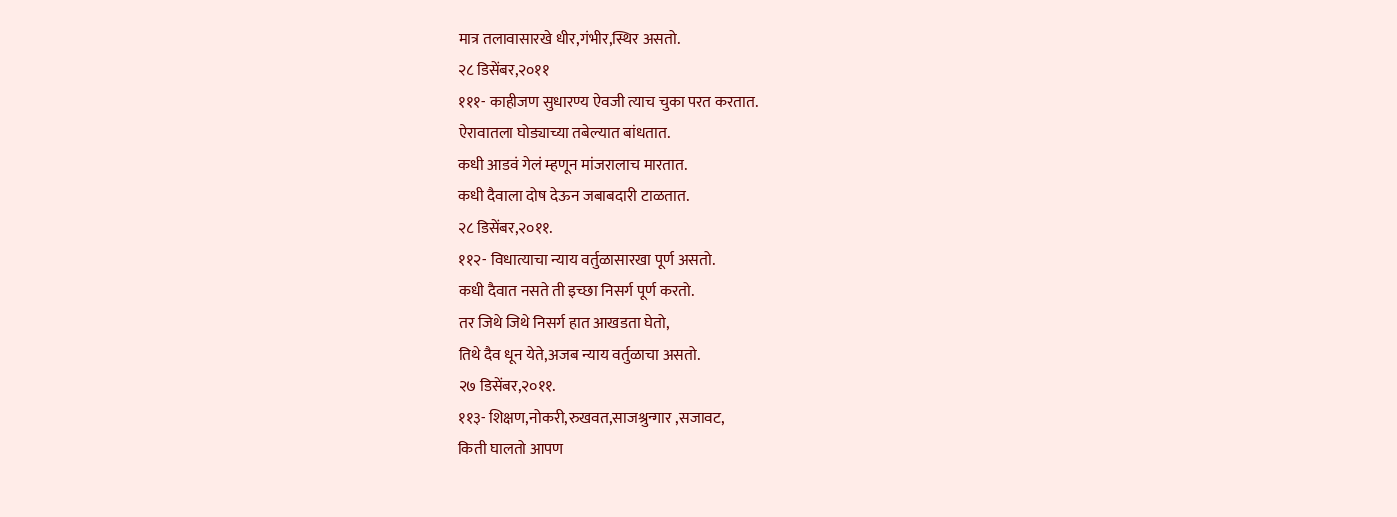मात्र तलावासारखे धीर,गंभीर,स्थिर असतो.
२८ डिसेंबर,२०११
१११- काहीजण सुधारण्य ऐवजी त्याच चुका परत करतात.
ऐरावातला घोड्याच्या तबेल्यात बांधतात.
कधी आडवं गेलं म्हणून मांजरालाच मारतात.
कधी दैवाला दोष देऊन जबाबदारी टाळतात.
२८ डिसेंबर,२०११.
११२- विधात्याचा न्याय वर्तुळासारखा पूर्ण असतो.
कधी दैवात नसते ती इच्छा निसर्ग पूर्ण करतो.
तर जिथे जिथे निसर्ग हात आखडता घेतो,
तिथे दैव धून येते,अजब न्याय वर्तुळाचा असतो.
२७ डिसेंबर,२०११.
११३- शिक्षण,नोकरी,रुखवत,साजश्रुन्गार ,सजावट,
किती घालतो आपण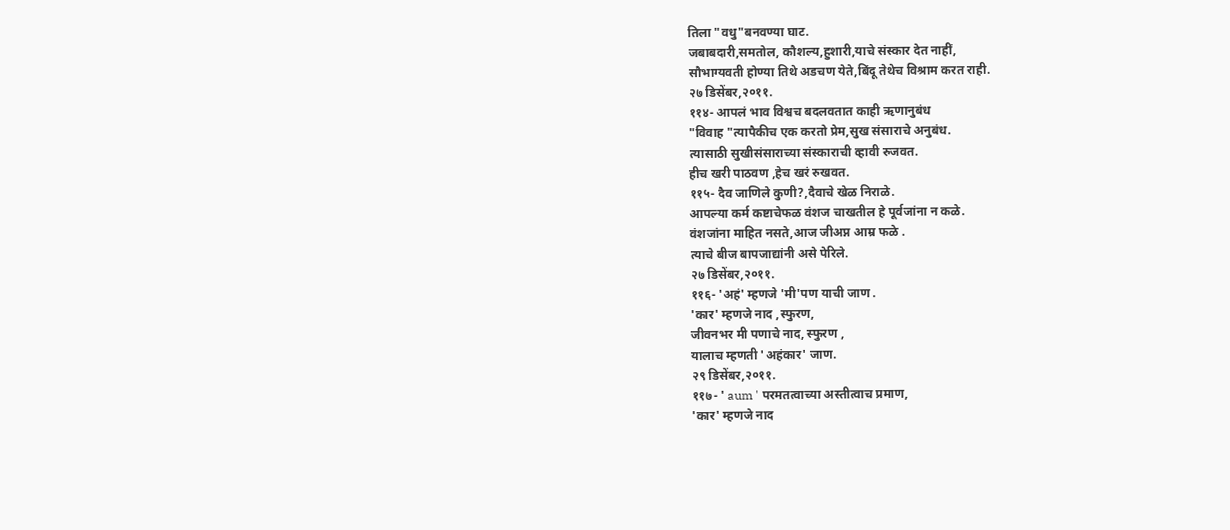तिला "वधु"बनवण्या घाट.
जबाबदारी,समतोल, कौशल्य,हुशारी,याचे संस्कार देत नाहीं,
सौभाग्यवती होण्या तिथे अडचण येते,बिंदू तेथेच विश्राम करत राही.
२७ डिसेंबर,२०११.
११४- आपलं भाव विश्वच बदलवतात काही ऋणानुबंध
"विवाह "त्यापैकीच एक करतो प्रेम,सुख संसाराचे अनुबंध.
त्यासाठी सुखीसंसाराच्या संस्काराची व्हावी रुजवत.
हीच खरी पाठवण ,हेच खरं रुखवत.
११५- दैव जाणिले कुणी?,दैवाचे खेळ निराळे.
आपल्या कर्म कष्टाचेफळ वंशज चाखतील हे पूर्वजांना न कळे.
वंशजांना माहित नसते,आज जीअप्न आम्र फळे .
त्याचे बीज बापजाद्यांनी असे पेरिले.
२७ डिसेंबर,२०११.
११६- 'अहं' म्हणजे 'मी'पण याची जाण .
'कार' म्हणजे नाद ,स्फुरण,
जीवनभर मी पणाचे नाद, स्फुरण ,
यालाच म्हणती 'अहंकार' जाण.
२९ डिसेंबर,२०११.
११७- ' aum ' परमतत्वाच्या अस्तीत्वाच प्रमाण,
'कार' म्हणजे नाद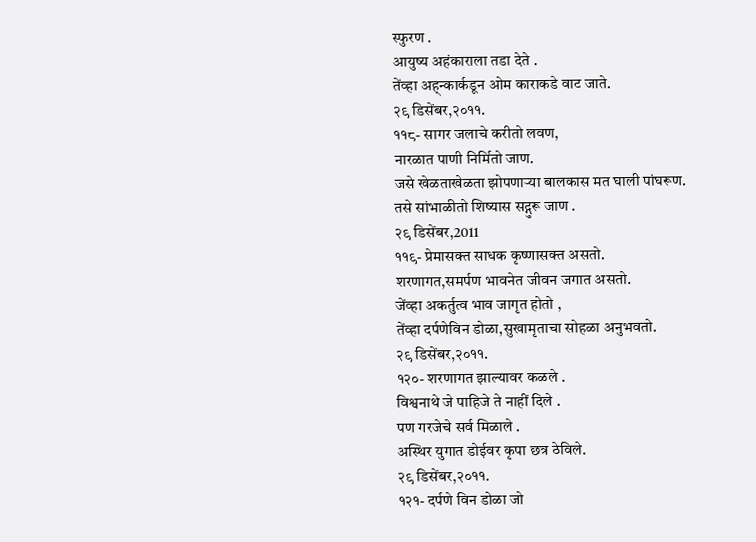स्फुरण .
आयुष्य अहंकाराला तडा देते .
तेंव्हा अह्न्कार्कडून ओम काराकडे वाट जाते.
२९ डिसेंबर,२०११.
११८- सागर जलाचे करीतो लवण,
नारळात पाणी निर्मितो जाण.
जसे खेळताखेळता झोपणाऱ्या बालकास मत घाली पांघरूण.
तसे सांभाळीतो शिष्यास सद्गुरू जाण .
२९ डिसेंबर,2011
११९- प्रेमासक्त साधक कृष्णासक्त असतो.
शरणागत,समर्पण भावनेत जीवन जगात असतो.
जेंव्हा अकर्तुत्व भाव जागृत होतो ,
तेंव्हा दर्पणेविन डोळा,सुखामृताचा सोहळा अनुभवतो.
२९ डिसेंबर,२०११.
१२०- शरणागत झाल्यावर कळले .
विश्वनाथे जे पाहिजे ते नाहीं दिले .
पण गरजेचे सर्व मिळाले .
अस्थिर युगात डोईवर कृपा छत्र ठेविले.
२९ डिसेंबर,२०११.
१२१- दर्पणे विन डोळा जो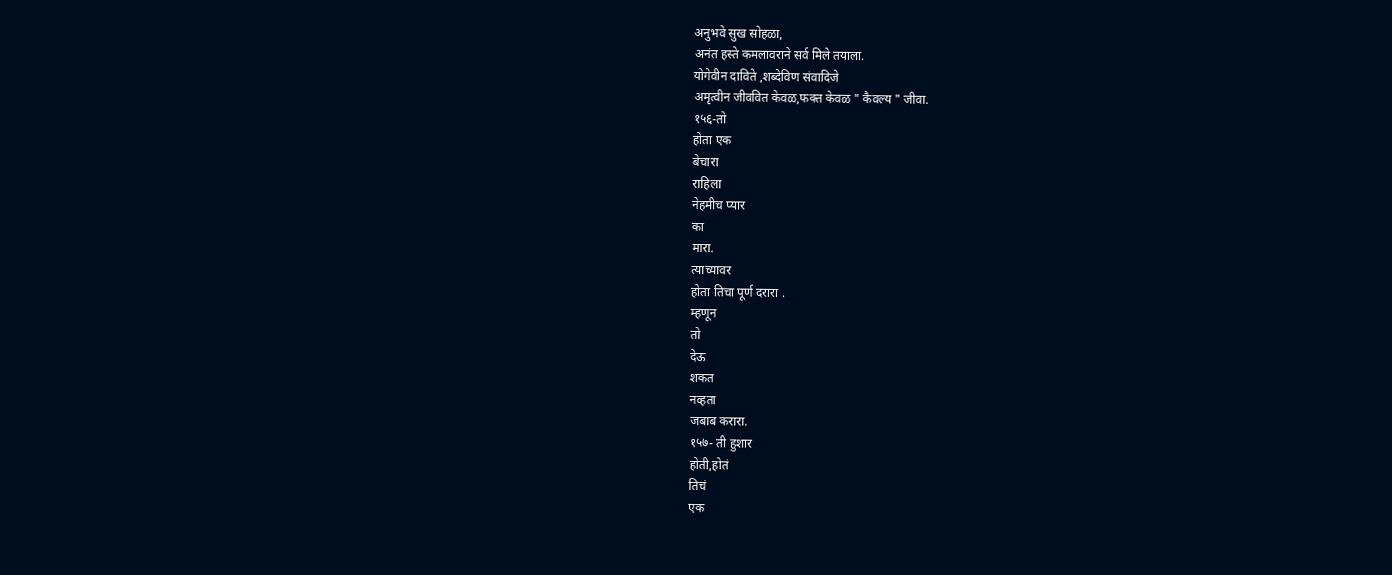अनुभवे सुख सोहळा,
अनंत हस्ते कमलावराने सर्व मिले तयाला.
योगेवीन दाविते ,शब्देविण संवादिजे
अमृत्वीन जीववित केवळ,फक्त केवळ " कैवल्य " जीवा.
१५६-तो
होता एक
बेचारा
राहिला
नेहमीच प्यार
का
मारा.
त्याच्यावर
होता तिचा पूर्ण दरारा .
म्हणून
तो
देऊ
शकत
नव्हता
जबाब करारा.
१५७- ती हुशार
होती,होतं
तिचं
एक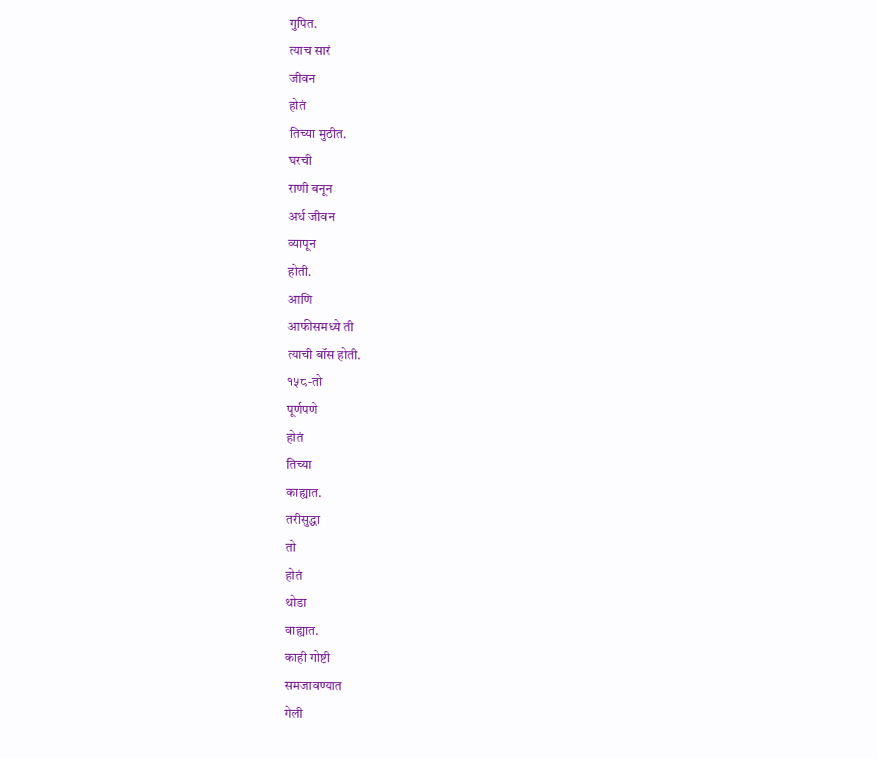गुपित.
त्याच सारं
जीवन
होतं
तिच्या मुठीत.
घरची
राणी बनून
अर्ध जीवन
व्यापून
होती.
आणि
आफीसमध्ये ती
त्याची बॉस होती.
१५८-तो
पूर्णपणे
होतं
तिच्या
काह्यात.
तरीसुद्धा
तो
होतं
थोडा
वाह्यात.
काही गोष्टी
समजावण्यात
गेली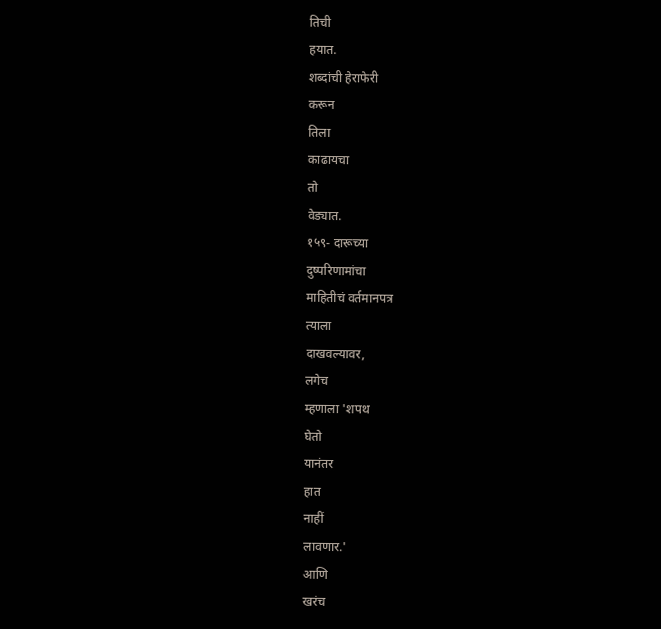तिची
हयात.
शब्दांची हेराफेरी
करून
तिला
काढायचा
तो
वेड्यात.
१५९- दारूच्या
दुष्परिणामांचा
माहितीचं वर्तमानपत्र
त्याला
दाखवल्यावर,
लगेच
म्हणाला 'शपथ
घेतो
यानंतर
हात
नाहीं
लावणार.'
आणि
खरंच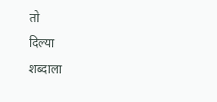तो
दिल्या
शब्दाला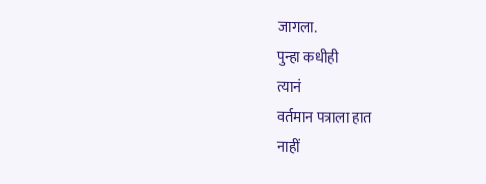जागला.
पुन्हा कधीही
त्यानं
वर्तमान पत्राला हात
नाहीं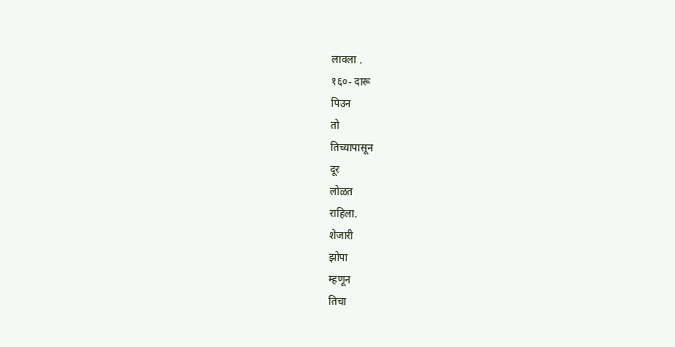लावला .
१६०- दारू
पिउन
तो
तिच्यापासून
दूर
लोळत
राहिला.
शेजारी
झोपा
म्हणून
तिचा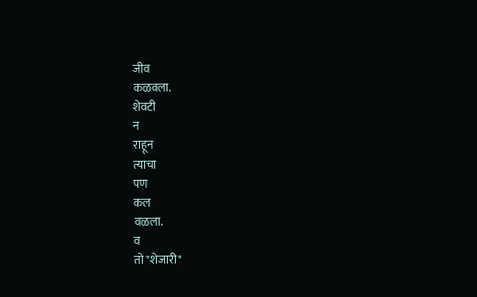जीव
कळवला.
शेवटी
न
राहून
त्याचा
पण
कल
वळला.
व
तो "शेजारी"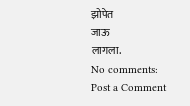झोपेत
जाऊ
लागला.
No comments:
Post a Comment